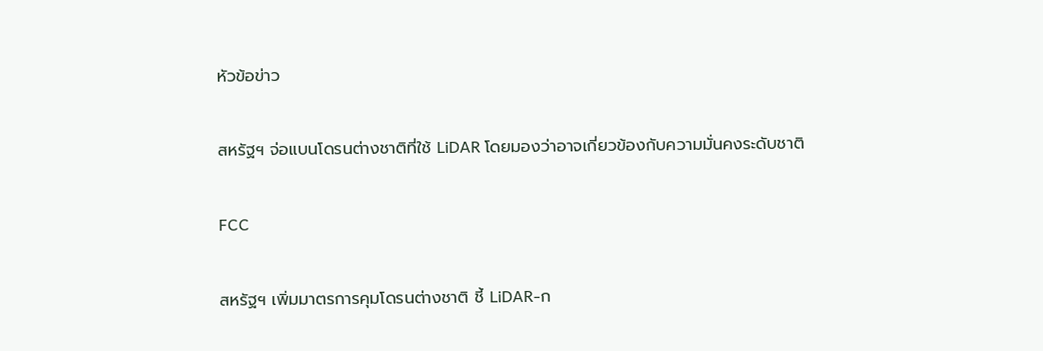หัวข้อข่าว

สหรัฐฯ จ่อแบนโดรนต่างชาติที่ใช้ LiDAR โดยมองว่าอาจเกี่ยวข้องกับความมั่นคงระดับชาติ

FCC

สหรัฐฯ เพิ่มมาตรการคุมโดรนต่างชาติ ชี้ LiDAR-ก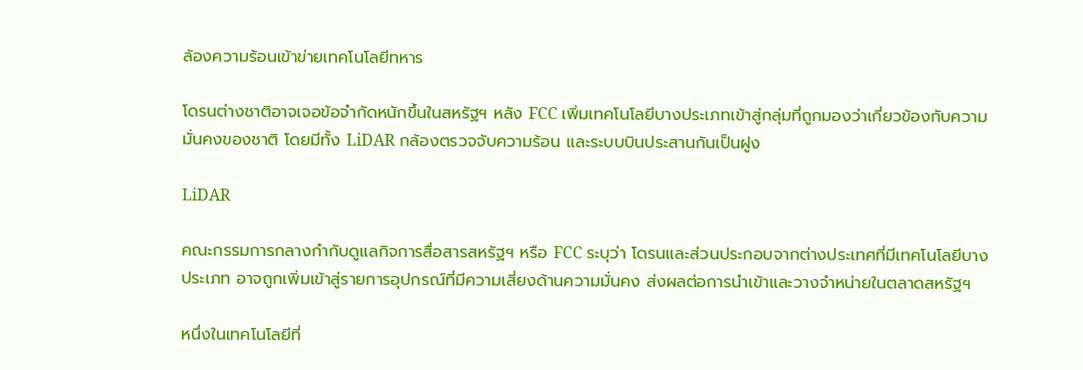ล้องความร้อนเข้าข่ายเทคโนโลยีทหาร

โดรนต่างชาติอาจเจอข้อจำกัดหนักขึ้นในสหรัฐฯ หลัง FCC เพิ่มเทคโนโลยีบางประเภทเข้าสู่กลุ่มที่ถูกมองว่าเกี่ยวข้องกับความมั่นคงของชาติ โดยมีทั้ง LiDAR กล้องตรวจจับความร้อน และระบบบินประสานกันเป็นฝูง

LiDAR

คณะกรรมการกลางกำกับดูแลกิจการสื่อสารสหรัฐฯ หรือ FCC ระบุว่า โดรนและส่วนประกอบจากต่างประเทศที่มีเทคโนโลยีบางประเภท อาจถูกเพิ่มเข้าสู่รายการอุปกรณ์ที่มีความเสี่ยงด้านความมั่นคง ส่งผลต่อการนำเข้าและวางจำหน่ายในตลาดสหรัฐฯ

หนึ่งในเทคโนโลยีที่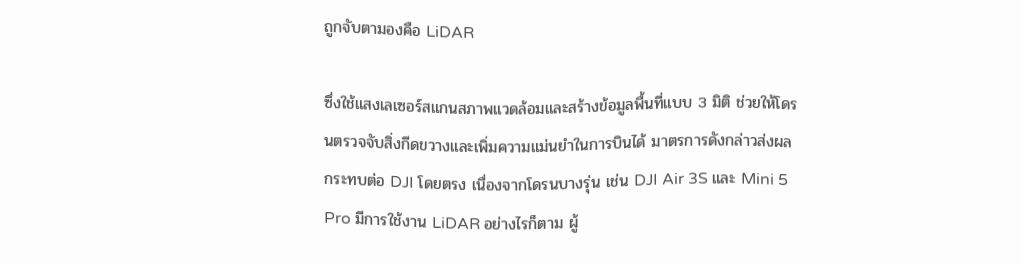ถูกจับตามองคือ LiDAR

ซึ่งใช้แสงเลเซอร์สแกนสภาพแวดล้อมและสร้างข้อมูลพื้นที่แบบ 3 มิติ ช่วยให้โดรนตรวจจับสิ่งกีดขวางและเพิ่มความแม่นยำในการบินได้ มาตรการดังกล่าวส่งผลกระทบต่อ DJI โดยตรง เนื่องจากโดรนบางรุ่น เช่น DJI Air 3S และ Mini 5 Pro มีการใช้งาน LiDAR อย่างไรก็ตาม ผู้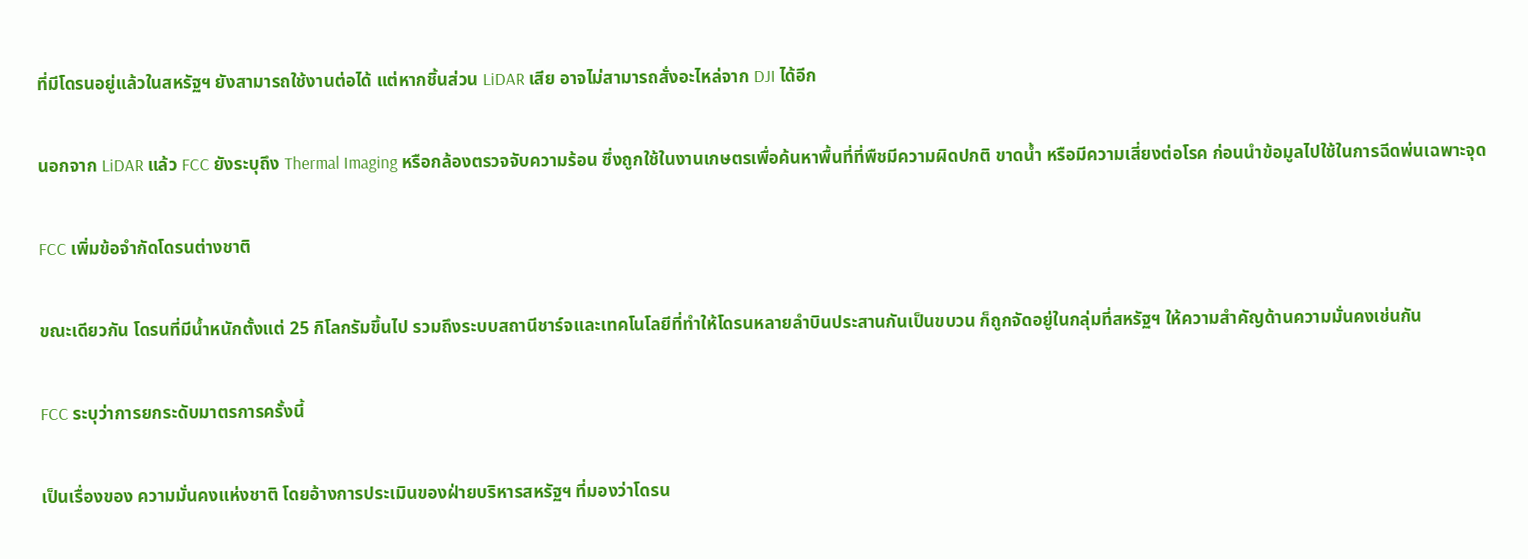ที่มีโดรนอยู่แล้วในสหรัฐฯ ยังสามารถใช้งานต่อได้ แต่หากชิ้นส่วน LiDAR เสีย อาจไม่สามารถสั่งอะไหล่จาก DJI ได้อีก

นอกจาก LiDAR แล้ว FCC ยังระบุถึง Thermal Imaging หรือกล้องตรวจจับความร้อน ซึ่งถูกใช้ในงานเกษตรเพื่อค้นหาพื้นที่ที่พืชมีความผิดปกติ ขาดน้ำ หรือมีความเสี่ยงต่อโรค ก่อนนำข้อมูลไปใช้ในการฉีดพ่นเฉพาะจุด

FCC เพิ่มข้อจำกัดโดรนต่างชาติ

ขณะเดียวกัน โดรนที่มีน้ำหนักตั้งแต่ 25 กิโลกรัมขึ้นไป รวมถึงระบบสถานีชาร์จและเทคโนโลยีที่ทำให้โดรนหลายลำบินประสานกันเป็นขบวน ก็ถูกจัดอยู่ในกลุ่มที่สหรัฐฯ ให้ความสำคัญด้านความมั่นคงเช่นกัน

FCC ระบุว่าการยกระดับมาตรการครั้งนี้

เป็นเรื่องของ ความมั่นคงแห่งชาติ โดยอ้างการประเมินของฝ่ายบริหารสหรัฐฯ ที่มองว่าโดรน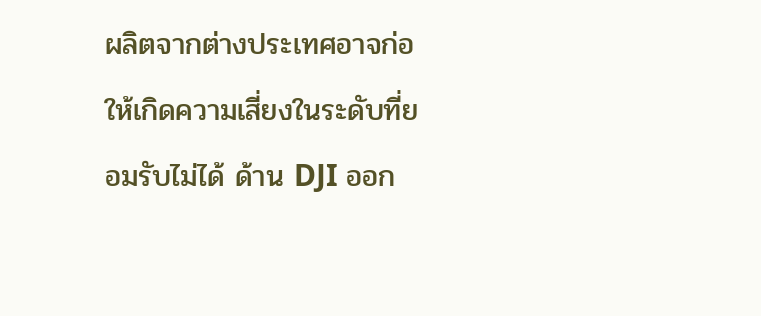ผลิตจากต่างประเทศอาจก่อให้เกิดความเสี่ยงในระดับที่ยอมรับไม่ได้ ด้าน DJI ออก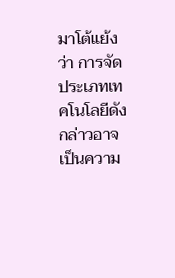มาโต้แย้งว่า การจัดประเภทเทคโนโลยีดังกล่าวอาจเป็นความ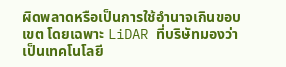ผิดพลาดหรือเป็นการใช้อำนาจเกินขอบเขต โดยเฉพาะ LiDAR ที่บริษัทมองว่าเป็นเทคโนโลยี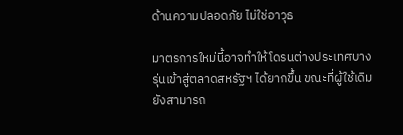ด้านความปลอดภัย ไม่ใช่อาวุธ

มาตรการใหม่นี้อาจทำให้โดรนต่างประเทศบางรุ่นเข้าสู่ตลาดสหรัฐฯ ได้ยากขึ้น ขณะที่ผู้ใช้เดิมยังสามารถ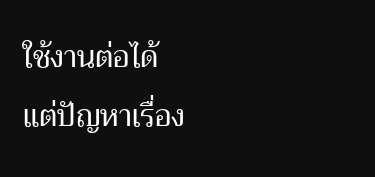ใช้งานต่อได้ แต่ปัญหาเรื่อง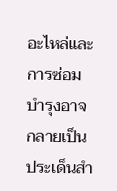อะไหล่และการซ่อมบำรุงอาจกลายเป็นประเด็นสำ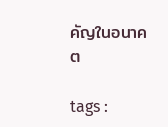คัญในอนาคต

tags :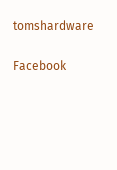tomshardware

Facebook